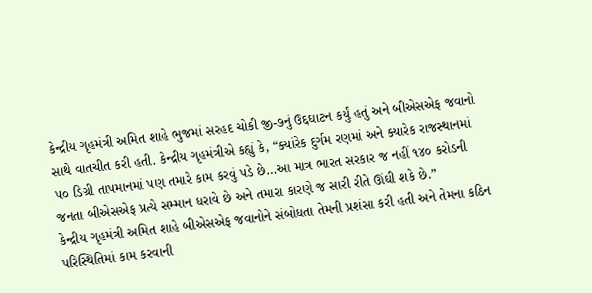કેન્દ્રીય ગૃહમંત્રી અમિત શાહે ભુજમાં સરહદ ચોકી જી-૭નું ઉદ્દઘાટન કર્યું હતું અને બીએસએફ જવાનો સાથે વાતચીત કરી હતી. કેન્દ્રીય ગૃહમંત્રીએ કહ્યું કે, “ક્યાંરેક દુર્ગમ રણમાં અને ક્યારેક રાજસ્થાનમાં ૫૦ ડિગ્રી તાપમાનમાં પણ તમારે કામ કરવું પડે છે…આ માત્ર ભારત સરકાર જ નહીં ૧૪૦ કરોડની જનતા બીએસએફ પ્રત્યે સમ્માન ધરાવે છે અને તમારા કારણે જ સારી રીતે ઊંઘી શકે છે.”
કેન્દ્રીય ગૃહમંત્રી અમિત શાહે બીએસએફ જવાનોને સંબોધતા તેમની પ્રશંસા કરી હતી અને તેમના કઠિન પરિસ્થિતિમાં કામ કરવાની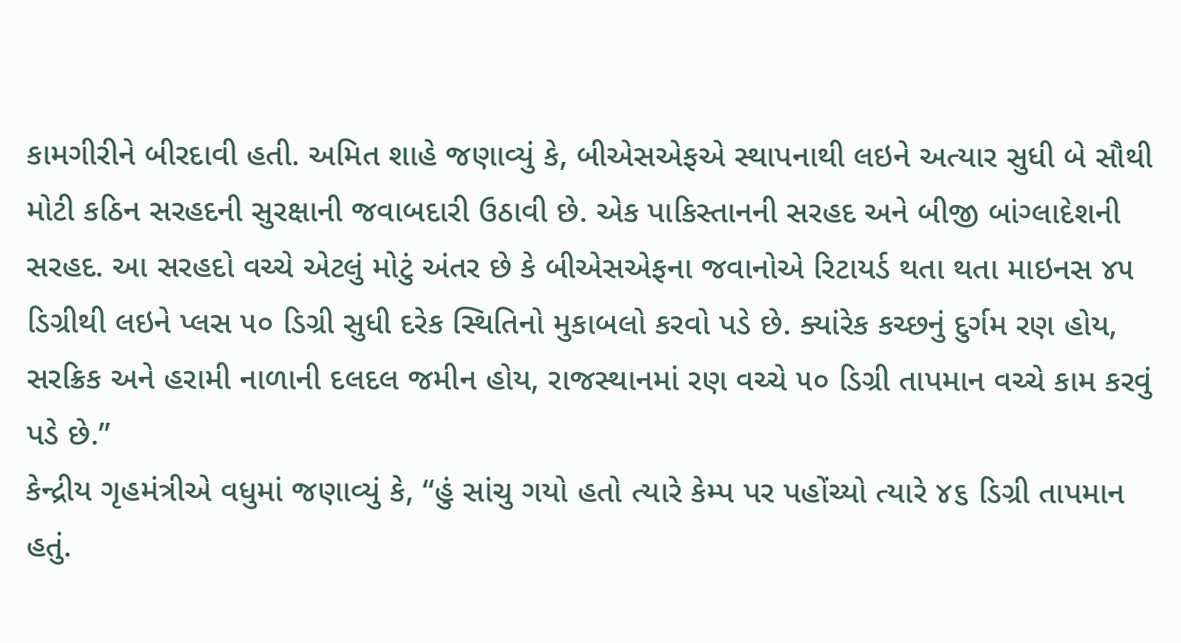કામગીરીને બીરદાવી હતી. અમિત શાહે જણાવ્યું કે, બીએસએફએ સ્થાપનાથી લઇને અત્યાર સુધી બે સૌથી મોટી કઠિન સરહદની સુરક્ષાની જવાબદારી ઉઠાવી છે. એક પાકિસ્તાનની સરહદ અને બીજી બાંગ્લાદેશની સરહદ. આ સરહદો વચ્ચે એટલું મોટું અંતર છે કે બીએસએફના જવાનોએ રિટાયર્ડ થતા થતા માઇનસ ૪૫ ડિગ્રીથી લઇને પ્લસ ૫૦ ડિગ્રી સુધી દરેક સ્થિતિનો મુકાબલો કરવો પડે છે. ક્યાંરેક કચ્છનું દુર્ગમ રણ હોય, સરક્રિક અને હરામી નાળાની દલદલ જમીન હોય, રાજસ્થાનમાં રણ વચ્ચે ૫૦ ડિગ્રી તાપમાન વચ્ચે કામ કરવું પડે છે.”
કેન્દ્રીય ગૃહમંત્રીએ વધુમાં જણાવ્યું કે, “હું સાંચુ ગયો હતો ત્યારે કેમ્પ પર પહોંચ્યો ત્યારે ૪૬ ડિગ્રી તાપમાન હતું.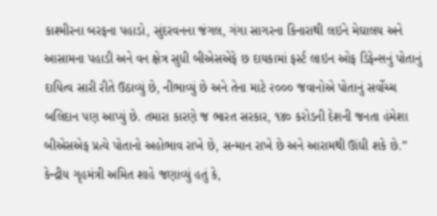કાશ્મીરના બરફના પહાડો, સુંદરવનના જંગલ, ગંગા સાગરના કિનારાથી લઇને મેઘાલય અને આસામના પહાડી અને વન ક્ષેત્ર સુધી બીએસએફે છ દાયકામાં ફર્સ્ટ લાઇન ઓફ ડિફેન્સનું પોતાનું દાયિત્વ સારી રીતે ઉઠાવ્યું છે, નીભાવ્યું છે અને તેના માટે ૨૦૦૦ જવાનોએ પોતાનું સર્વોચ્ચ બલિદાન પણ આપ્યું છે. તમારા કારણે જ ભારત સરકાર, ૧૪૦ કરોડની દેશની જનતા હંમેશા બીએસએફ પ્રત્યે પોતાનો અહોભાવ રાખે છે, સન્માન રાખે છે અને આરામથી ઊંઘી શકે છે.”
કેન્દ્રીય ગૃહમંત્રી અમિત શાહે જણાવ્યું હતું કે,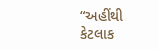“અહીંથી કેટલાક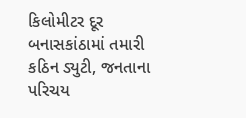કિલોમીટર દૂર બનાસકાંઠામાં તમારી કઠિન ડ્યુટી, જનતાના પરિચય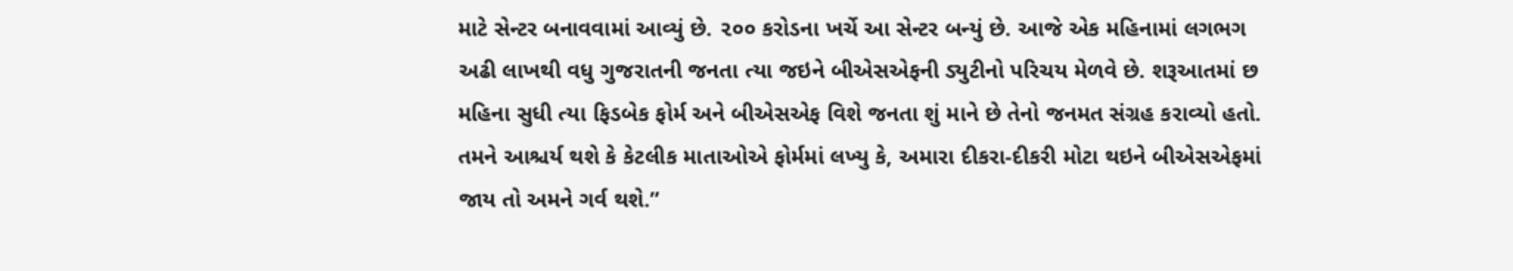માટે સેન્ટર બનાવવામાં આવ્યું છે. ૨૦૦ કરોડના ખર્ચે આ સેન્ટર બન્યું છે. આજે એક મહિનામાં લગભગ અઢી લાખથી વધુ ગુજરાતની જનતા ત્યા જઇને બીએસએફની ડ્યુટીનો પરિચય મેળવે છે. શરૂઆતમાં છ મહિના સુધી ત્યા ફિડબેક ફોર્મ અને બીએસએફ વિશે જનતા શું માને છે તેનો જનમત સંગ્રહ કરાવ્યો હતો. તમને આશ્ચર્ય થશે કે કેટલીક માતાઓએ ફોર્મમાં લખ્યુ કે, અમારા દીકરા-દીકરી મોટા થઇને બીએસએફમાં જાય તો અમને ગર્વ થશે.”